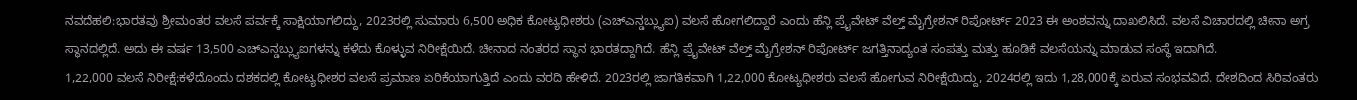ನವದೆಹಲಿ:ಭಾರತವು ಶ್ರೀಮಂತರ ವಲಸೆ ಪರ್ವಕ್ಕೆ ಸಾಕ್ಷಿಯಾಗಲಿದ್ದು, 2023ರಲ್ಲಿ ಸುಮಾರು 6,500 ಅಧಿಕ ಕೋಟ್ಯಧೀಶರು (ಎಚ್ಎನ್ಡಬ್ಲ್ಯುಐ) ವಲಸೆ ಹೋಗಲಿದ್ದಾರೆ ಎಂದು ಹೆನ್ಲಿ ಪ್ರೖೆವೇಟ್ ವೆಲ್ತ್ ಮೈಗ್ರೇಶನ್ ರಿಪೋರ್ಟ್ 2023 ಈ ಅಂಶವನ್ನು ದಾಖಲಿಸಿದೆ. ವಲಸೆ ವಿಚಾರದಲ್ಲಿ ಚೀನಾ ಅಗ್ರ ಸ್ಥಾನದಲ್ಲಿದೆ. ಅದು ಈ ವರ್ಷ 13,500 ಎಚ್ಎನ್ಡಬ್ಲ್ಯುಐಗಳನ್ನು ಕಳೆದು ಕೊಳ್ಳುವ ನಿರೀಕ್ಷೆಯಿದೆ. ಚೀನಾದ ನಂತರದ ಸ್ಥಾನ ಭಾರತದ್ದಾಗಿದೆ. ಹೆನ್ಲಿ ಪ್ರೖೆವೇಟ್ ವೆಲ್ತ್ ಮೈಗ್ರೇಶನ್ ರಿಪೋರ್ಟ್ ಜಗತ್ತಿನಾದ್ಯಂತ ಸಂಪತ್ತು ಮತ್ತು ಹೂಡಿಕೆ ವಲಸೆಯನ್ನು ಮಾಡುವ ಸಂಸ್ಥೆ ಇದಾಗಿದೆ.
1,22,000 ವಲಸೆ ನಿರೀಕ್ಷೆ:ಕಳೆದೊಂದು ದಶಕದಲ್ಲಿ ಕೋಟ್ಯಧೀಶರ ವಲಸೆ ಪ್ರಮಾಣ ಏರಿಕೆಯಾಗುತ್ತಿದೆ ಎಂದು ವರದಿ ಹೇಳಿದೆ. 2023ರಲ್ಲಿ ಜಾಗತಿಕವಾಗಿ 1,22,000 ಕೋಟ್ಯಧೀಶರು ವಲಸೆ ಹೋಗುವ ನಿರೀಕ್ಷೆಯಿದ್ದು, 2024ರಲ್ಲಿ ಇದು 1,28,000ಕ್ಕೆ ಏರುವ ಸಂಭವವಿದೆ. ದೇಶದಿಂದ ಸಿರಿವಂತರು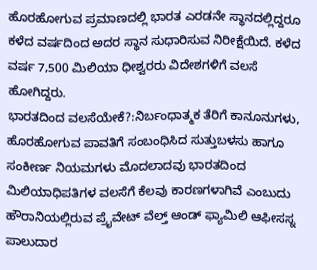ಹೊರಹೋಗುವ ಪ್ರಮಾಣದಲ್ಲಿ ಭಾರತ ಎರಡನೇ ಸ್ಥಾನದಲ್ಲಿದ್ದರೂ ಕಳೆದ ವರ್ಷದಿಂದ ಅದರ ಸ್ಥಾನ ಸುಧಾರಿಸುವ ನಿರೀಕ್ಷೆಯಿದೆ. ಕಳೆದ ವರ್ಷ 7,500 ಮಿಲಿಯಾ ಧೀಶ್ವರರು ವಿದೇಶಗಳಿಗೆ ವಲಸೆ ಹೋಗಿದ್ದರು.
ಭಾರತದಿಂದ ವಲಸೆಯೇಕೆ?:ನಿರ್ಬಂಧಾತ್ಮಕ ತೆರಿಗೆ ಕಾನೂನುಗಳು, ಹೊರಹೋಗುವ ಪಾವತಿಗೆ ಸಂಬಂಧಿಸಿದ ಸುತ್ತುಬಳಸು ಹಾಗೂ ಸಂಕೀರ್ಣ ನಿಯಮಗಳು ಮೊದಲಾದವು ಭಾರತದಿಂದ ಮಿಲಿಯಾಧಿಪತಿಗಳ ವಲಸೆಗೆ ಕೆಲವು ಕಾರಣಗಳಾಗಿವೆ ಎಂಬುದು ಹೌರಾನಿಯಲ್ಲಿರುವ ಪ್ರೖೆವೇಟ್ ವೆಲ್ತ್ ಆಂಡ್ ಫ್ಯಾಮಿಲಿ ಆಫೀಸಸ್ನ ಪಾಲುದಾರ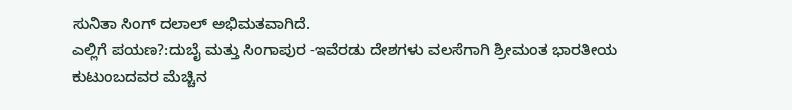ಸುನಿತಾ ಸಿಂಗ್ ದಲಾಲ್ ಅಭಿಮತವಾಗಿದೆ.
ಎಲ್ಲಿಗೆ ಪಯಣ?:ದುಬೈ ಮತ್ತು ಸಿಂಗಾಪುರ -ಇವೆರಡು ದೇಶಗಳು ವಲಸೆಗಾಗಿ ಶ್ರೀಮಂತ ಭಾರತೀಯ ಕುಟುಂಬದವರ ಮೆಚ್ಚಿನ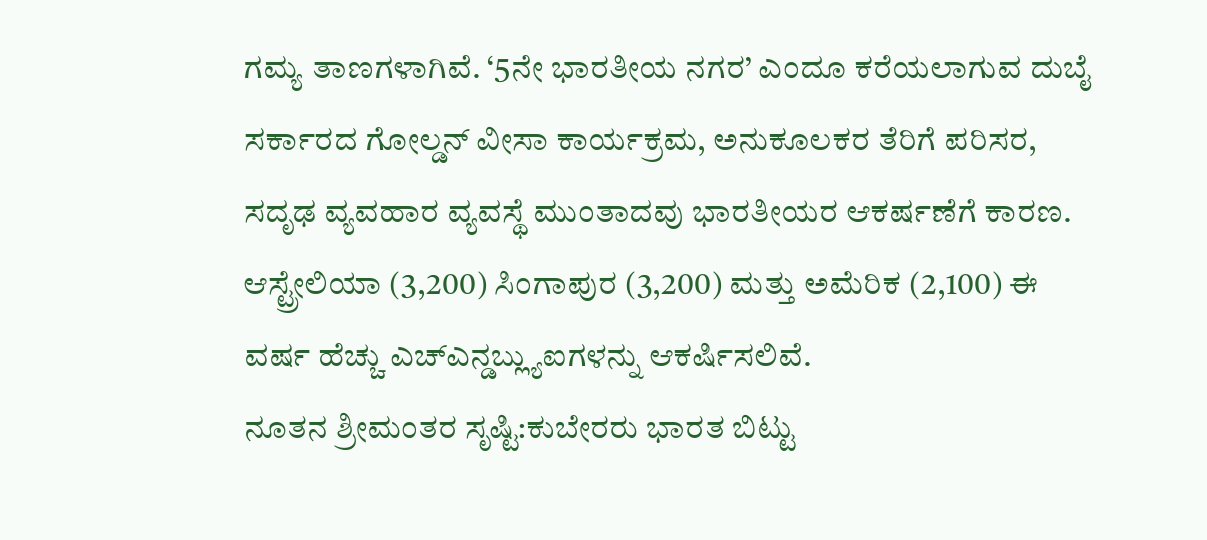ಗಮ್ಯ ತಾಣಗಳಾಗಿವೆ. ‘5ನೇ ಭಾರತೀಯ ನಗರ’ ಎಂದೂ ಕರೆಯಲಾಗುವ ದುಬೈ ಸರ್ಕಾರದ ಗೋಲ್ಡನ್ ವೀಸಾ ಕಾರ್ಯಕ್ರಮ, ಅನುಕೂಲಕರ ತೆರಿಗೆ ಪರಿಸರ, ಸದೃಢ ವ್ಯವಹಾರ ವ್ಯವಸ್ಥೆ ಮುಂತಾದವು ಭಾರತೀಯರ ಆಕರ್ಷಣೆಗೆ ಕಾರಣ. ಆಸ್ಟ್ರೇಲಿಯಾ (3,200) ಸಿಂಗಾಪುರ (3,200) ಮತ್ತು ಅಮೆರಿಕ (2,100) ಈ ವರ್ಷ ಹೆಚ್ಚು ಎಚ್ಎನ್ಡಬ್ಲ್ಯುಐಗಳನ್ನು ಆಕರ್ಷಿಸಲಿವೆ.
ನೂತನ ಶ್ರೀಮಂತರ ಸೃಷ್ಟಿ:ಕುಬೇರರು ಭಾರತ ಬಿಟ್ಟು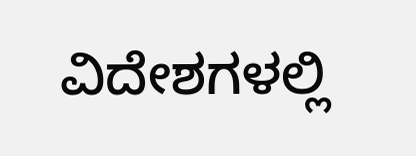ವಿದೇಶಗಳಲ್ಲಿ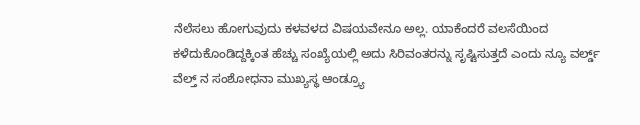ನೆಲೆಸಲು ಹೋಗುವುದು ಕಳವಳದ ವಿಷಯವೇನೂ ಅಲ್ಲ. ಯಾಕೆಂದರೆ ವಲಸೆಯಿಂದ ಕಳೆದುಕೊಂಡಿದ್ದಕ್ಕಿಂತ ಹೆಚ್ಚು ಸಂಖ್ಯೆಯಲ್ಲಿ ಅದು ಸಿರಿವಂತರನ್ನು ಸೃಷ್ಟಿಸುತ್ತದೆ ಎಂದು ನ್ಯೂ ವರ್ಲ್ಡ್ ವೆಲ್ತ್ ನ ಸಂಶೋಧನಾ ಮುಖ್ಯಸ್ಥ ಆಂಡ್ರ್ಯೂ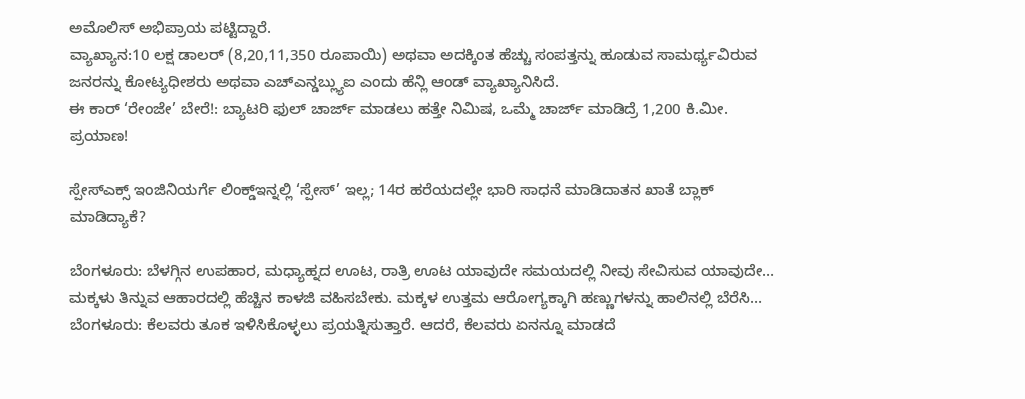ಅಮೊಲಿಸ್ ಅಭಿಪ್ರಾಯ ಪಟ್ಟಿದ್ದಾರೆ.
ವ್ಯಾಖ್ಯಾನ:10 ಲಕ್ಷ ಡಾಲರ್ (8,20,11,350 ರೂಪಾಯಿ) ಅಥವಾ ಅದಕ್ಕಿಂತ ಹೆಚ್ಚು ಸಂಪತ್ತನ್ನು ಹೂಡುವ ಸಾಮರ್ಥ್ಯವಿರುವ ಜನರನ್ನು ಕೋಟ್ಯಧೀಶರು ಅಥವಾ ಎಚ್ಎನ್ಡಬ್ಲ್ಯುಐ ಎಂದು ಹೆನ್ಲಿ ಆಂಡ್ ವ್ಯಾಖ್ಯಾನಿಸಿದೆ.
ಈ ಕಾರ್ ‘ರೇಂಜೇ’ ಬೇರೆ!: ಬ್ಯಾಟರಿ ಫುಲ್ ಚಾರ್ಜ್ ಮಾಡಲು ಹತ್ತೇ ನಿಮಿಷ, ಒಮ್ಮೆ ಚಾರ್ಜ್ ಮಾಡಿದ್ರೆ 1,200 ಕಿ.ಮೀ. ಪ್ರಯಾಣ!

ಸ್ಪೇಸ್ಎಕ್ಸ್ ಇಂಜಿನಿಯರ್ಗೆ ಲಿಂಕ್ಡ್ಇನ್ನಲ್ಲಿ ‘ಸ್ಪೇಸ್’ ಇಲ್ಲ; 14ರ ಹರೆಯದಲ್ಲೇ ಭಾರಿ ಸಾಧನೆ ಮಾಡಿದಾತನ ಖಾತೆ ಬ್ಲಾಕ್ ಮಾಡಿದ್ಯಾಕೆ?

ಬೆಂಗಳೂರು: ಬೆಳಗ್ಗಿನ ಉಪಹಾರ, ಮಧ್ಯಾಹ್ನದ ಊಟ, ರಾತ್ರಿ ಊಟ ಯಾವುದೇ ಸಮಯದಲ್ಲಿ ನೀವು ಸೇವಿಸುವ ಯಾವುದೇ…
ಮಕ್ಕಳು ತಿನ್ನುವ ಆಹಾರದಲ್ಲಿ ಹೆಚ್ಚಿನ ಕಾಳಜಿ ವಹಿಸಬೇಕು. ಮಕ್ಕಳ ಉತ್ತಮ ಆರೋಗ್ಯಕ್ಕಾಗಿ ಹಣ್ಣುಗಳನ್ನು ಹಾಲಿನಲ್ಲಿ ಬೆರೆಸಿ…
ಬೆಂಗಳೂರು: ಕೆಲವರು ತೂಕ ಇಳಿಸಿಕೊಳ್ಳಲು ಪ್ರಯತ್ನಿಸುತ್ತಾರೆ. ಆದರೆ, ಕೆಲವರು ಏನನ್ನೂ ಮಾಡದೆ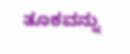ತೂಕವನ್ನು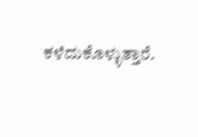ಕಳೆದುಕೊಳ್ಳುತ್ತಾರೆ.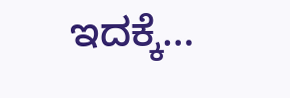ಇದಕ್ಕೆ…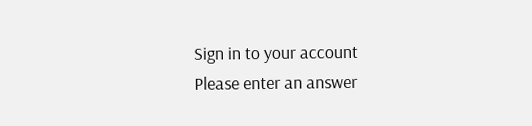Sign in to your account
Please enter an answer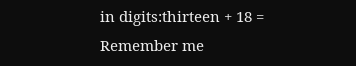in digits:thirteen + 18 =
Remember me